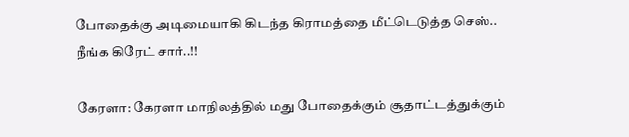போதைக்கு அடிமையாகி கிடந்த கிராமத்தை மீட்டெடுத்த செஸ்.. நீங்க கிரேட் சார்..!!

கேரளா: கேரளா மாநிலத்தில் மது போதைக்கும் சூதாட்டத்துக்கும்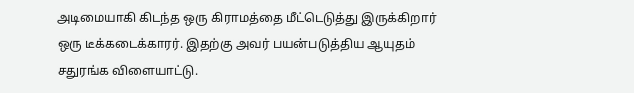அடிமையாகி கிடந்த ஒரு கிராமத்தை மீட்டெடுத்து இருக்கிறார் ஒரு டீக்கடைக்காரர். இதற்கு அவர் பயன்படுத்திய ஆயுதம் சதுரங்க விளையாட்டு.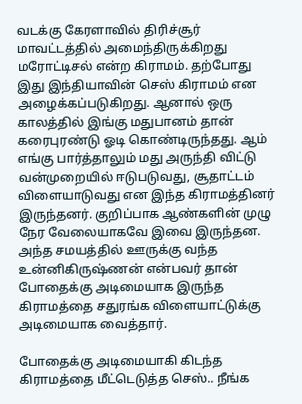வடக்கு கேரளாவில் திரிச்சூர் மாவட்டத்தில் அமைந்திருக்கிறது மரோட்டிசல் என்ற கிராமம். தற்போது இது இந்தியாவின் செஸ் கிராமம் என அழைக்கப்படுகிறது. ஆனால் ஒரு காலத்தில் இங்கு மதுபானம் தான் கரைபுரண்டு ஓடி கொண்டிருந்தது. ஆம் எங்கு பார்த்தாலும் மது அருந்தி விட்டு வன்முறையில் ஈடுபடுவது, சூதாட்டம் விளையாடுவது என இந்த கிராமத்தினர் இருந்தனர். குறிப்பாக ஆண்களின் முழு நேர வேலையாகவே இவை இருந்தன. அந்த சமயத்தில் ஊருக்கு வந்த உன்னிகிருஷ்ணன் என்பவர் தான் போதைக்கு அடிமையாக இருந்த கிராமத்தை சதுரங்க விளையாட்டுக்கு அடிமையாக வைத்தார்.

போதைக்கு அடிமையாகி கிடந்த கிராமத்தை மீட்டெடுத்த செஸ்.. நீங்க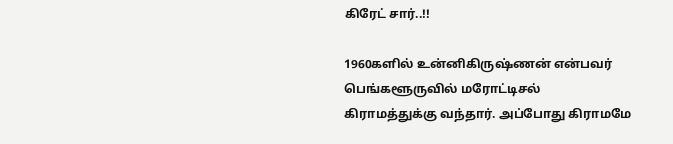கிரேட் சார்..!!

1960களில் உன்னிகிருஷ்ணன் என்பவர் பெங்களூருவில் மரோட்டிசல் கிராமத்துக்கு வந்தார். அப்போது கிராமமே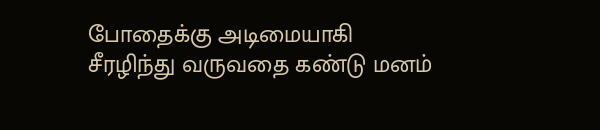போதைக்கு அடிமையாகி சீரழிந்து வருவதை கண்டு மனம்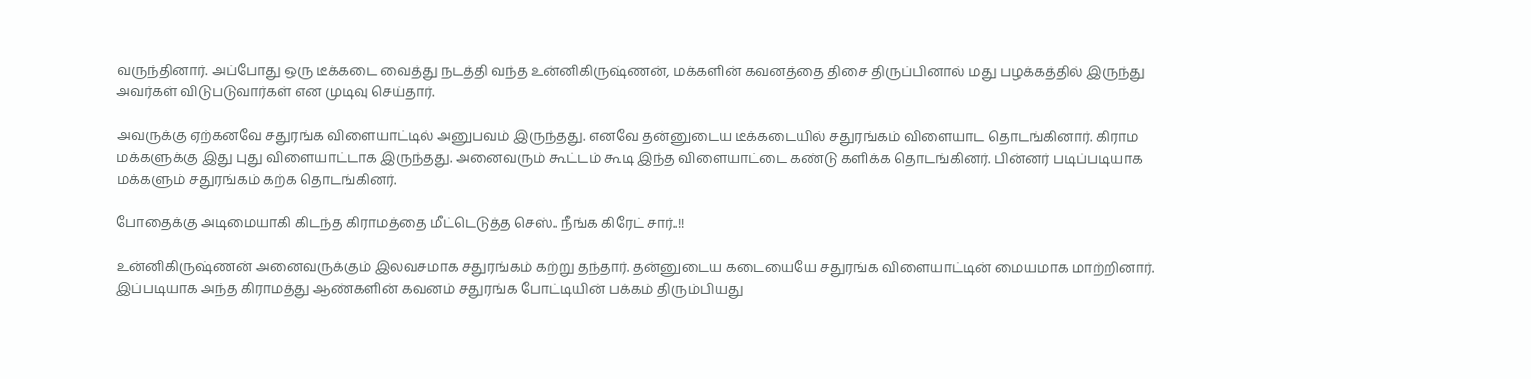வருந்தினார். அப்போது ஒரு டீக்கடை வைத்து நடத்தி வந்த உன்னிகிருஷ்ணன், மக்களின் கவனத்தை திசை திருப்பினால் மது பழக்கத்தில் இருந்து அவர்கள் விடுபடுவார்கள் என முடிவு செய்தார்.

அவருக்கு ஏற்கனவே சதுரங்க விளையாட்டில் அனுபவம் இருந்தது. எனவே தன்னுடைய டீக்கடையில் சதுரங்கம் விளையாட தொடங்கினார். கிராம மக்களுக்கு இது புது விளையாட்டாக இருந்தது. அனைவரும் கூட்டம் கூடி இந்த விளையாட்டை கண்டு களிக்க தொடங்கினர். பின்னர் படிப்படியாக மக்களும் சதுரங்கம் கற்க தொடங்கினர்.

போதைக்கு அடிமையாகி கிடந்த கிராமத்தை மீட்டெடுத்த செஸ்.. நீங்க கிரேட் சார்..!!

உன்னிகிருஷ்ணன் அனைவருக்கும் இலவசமாக சதுரங்கம் கற்று தந்தார். தன்னுடைய கடையையே சதுரங்க விளையாட்டின் மையமாக மாற்றினார். இப்படியாக அந்த கிராமத்து ஆண்களின் கவனம் சதுரங்க போட்டியின் பக்கம் திரும்பியது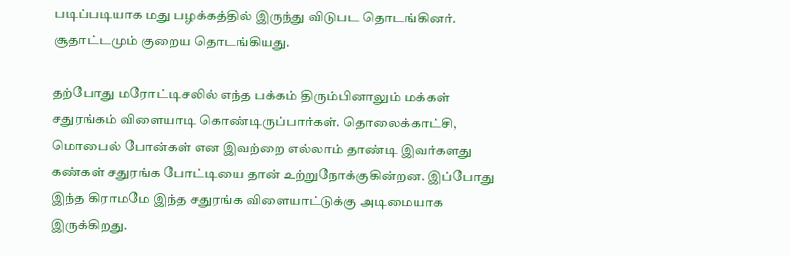படிப்படியாக மது பழக்கத்தில் இருந்து விடுபட தொடங்கினர். சூதாட்டமும் குறைய தொடங்கியது.

தற்போது மரோட்டிசலில் எந்த பக்கம் திரும்பினாலும் மக்கள் சதுரங்கம் விளையாடி கொண்டிருப்பார்கள். தொலைக்காட்சி, மொபைல் போன்கள் என இவற்றை எல்லாம் தாண்டி இவர்களது கண்கள் சதுரங்க போட்டியை தான் உற்றுநோக்குகின்றன. இப்போது இந்த கிராமமே இந்த சதுரங்க விளையாட்டுக்கு அடிமையாக இருக்கிறது.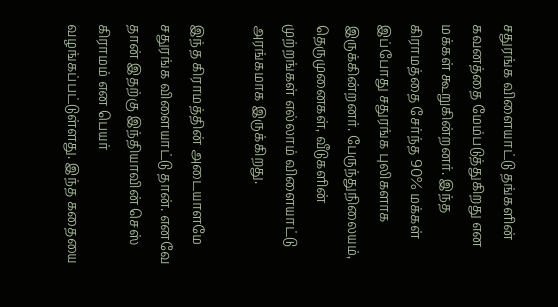சதுரங்க விளையாட்டு தங்களின் கவனத்தை மேம்படுத்துகிறது என மக்கள் கூறுகின்றனர். இந்த கிராமத்தை சேர்ந்த 90% மக்கள் இப்போது சதுரங்க புலிகளாக இருக்கின்றனர். பேருந்துநிலையம், தெருமுனைகள், வீடுகளின் முற்றங்கள் எல்லாம் விளையாட்டு அரங்கமாக இருக்கிறது.

இந்த கிராமத்தின் அடையாளமே சதுரங்க விளையாட்டு தான். எனவே தான் இதற்கு இந்தியாவின் செஸ் கிராமம் என பெயர் வழங்கப்பட்டுள்ளது. இந்த கதையை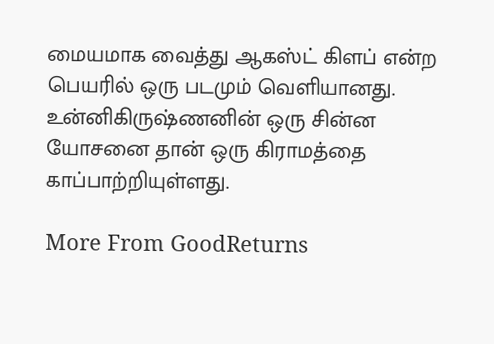மையமாக வைத்து ஆகஸ்ட் கிளப் என்ற பெயரில் ஒரு படமும் வெளியானது. உன்னிகிருஷ்ணனின் ஒரு சின்ன யோசனை தான் ஒரு கிராமத்தை காப்பாற்றியுள்ளது.

More From GoodReturns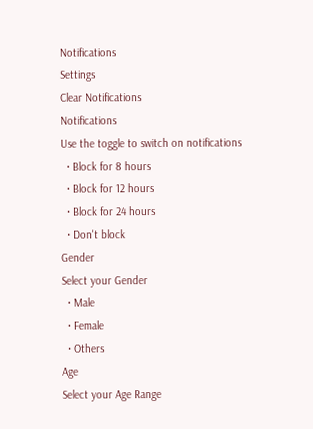Notifications
Settings
Clear Notifications
Notifications
Use the toggle to switch on notifications
  • Block for 8 hours
  • Block for 12 hours
  • Block for 24 hours
  • Don't block
Gender
Select your Gender
  • Male
  • Female
  • Others
Age
Select your Age Range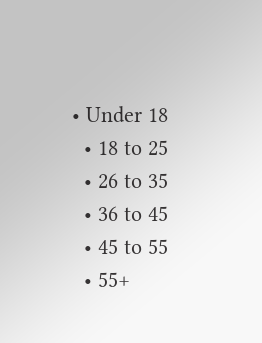• Under 18
  • 18 to 25
  • 26 to 35
  • 36 to 45
  • 45 to 55
  • 55+